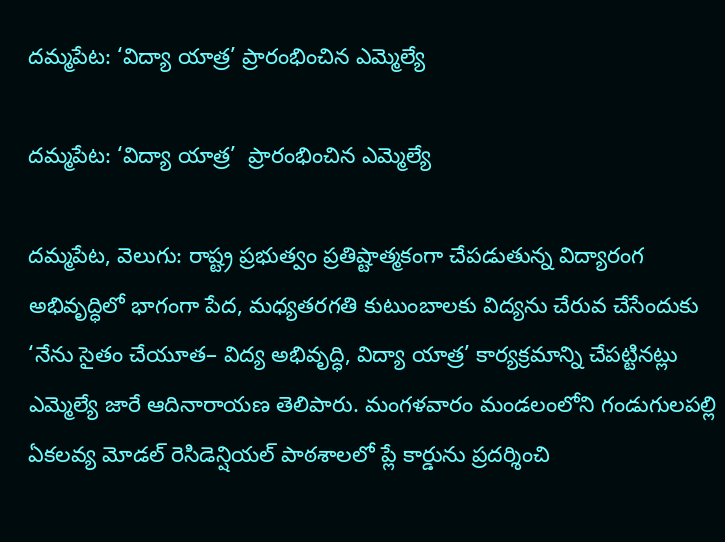దమ్మపేట: ‘విద్యా యాత్ర’ ప్రారంభించిన ఎమ్మెల్యే

దమ్మపేట: ‘విద్యా యాత్ర’  ప్రారంభించిన ఎమ్మెల్యే

దమ్మపేట, వెలుగు: రాష్ట్ర ప్రభుత్వం ప్రతిష్టాత్మకంగా చేపడుతున్న విద్యారంగ అభివృద్ధిలో భాగంగా పేద, మధ్యతరగతి కుటుంబాలకు విద్యను చేరువ చేసేందుకు ‘నేను సైతం చేయూత– విద్య అభివృద్ధి, విద్యా యాత్ర’ కార్యక్రమాన్ని చేపట్టినట్లు ఎమ్మెల్యే జారే ఆదినారాయణ తెలిపారు. మంగళవారం మండలంలోని గండుగులపల్లి ఏకలవ్య మోడల్ రెసిడెన్షియల్ పాఠశాలలో ప్లే కార్డును ప్రదర్శించి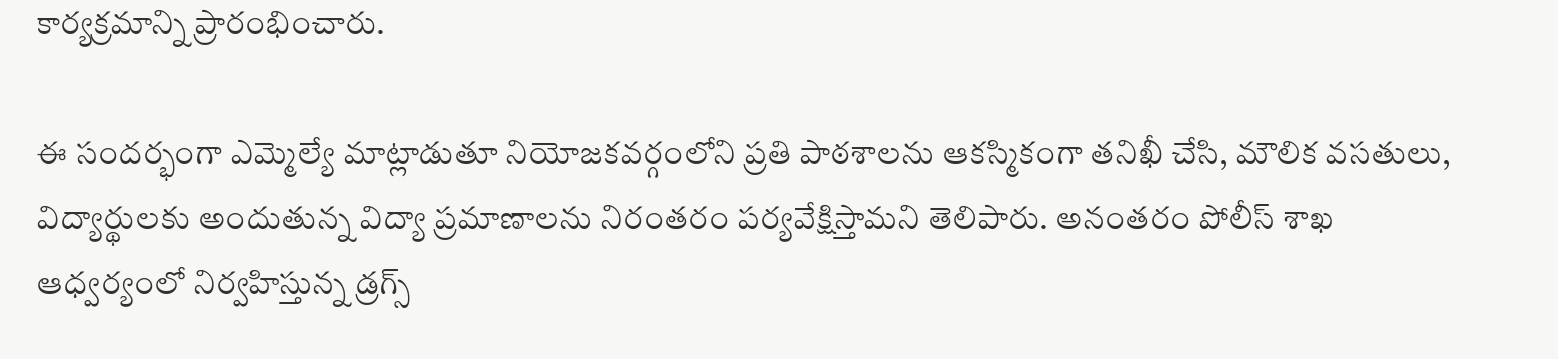కార్యక్రమాన్ని ప్రారంభించారు.

ఈ సందర్భంగా ఎమ్మెల్యే మాట్లాడుతూ నియోజకవర్గంలోని ప్రతి పాఠశాలను ఆకస్మికంగా తనిఖీ చేసి, మౌలిక వసతులు, విద్యార్థులకు అందుతున్న విద్యా ప్రమాణాలను నిరంతరం పర్యవేక్షిస్తామని తెలిపారు. అనంతరం పోలీస్ శాఖ ఆధ్వర్యంలో నిర్వహిస్తున్న డ్రగ్స్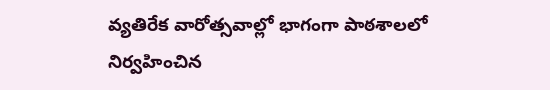వ్యతిరేక వారోత్సవాల్లో భాగంగా పాఠశాలలో నిర్వహించిన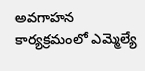అవగాహన కార్యక్రమంలో ఎమ్మెల్యే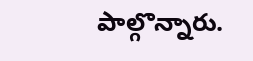పాల్గొన్నారు.